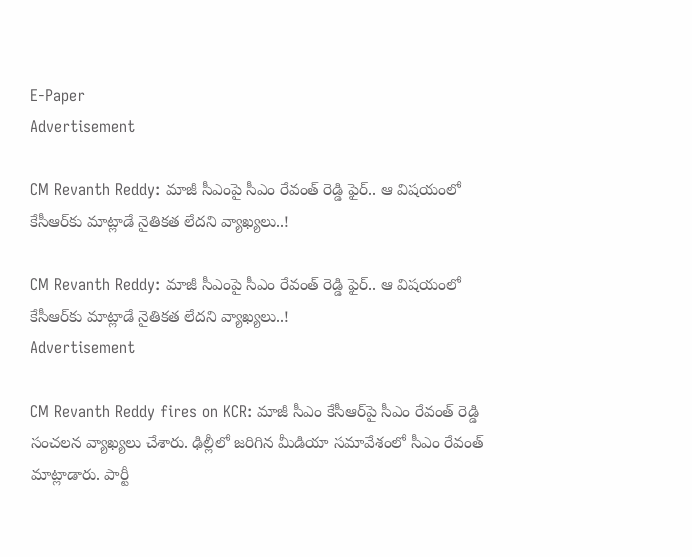E-Paper
Advertisement

CM Revanth Reddy: మాజీ సీఎంపై సీఎం రేవంత్ రెడ్డి ఫైర్.. ఆ విషయంలో కేసీఆర్‌కు మాట్లాడే నైతికత లేదని వ్యాఖ్యలు..!

CM Revanth Reddy: మాజీ సీఎంపై సీఎం రేవంత్ రెడ్డి ఫైర్.. ఆ విషయంలో కేసీఆర్‌కు మాట్లాడే నైతికత లేదని వ్యాఖ్యలు..!
Advertisement

CM Revanth Reddy fires on KCR: మాజీ సీఎం కేసీఆర్‌పై సీఎం రేవంత్ రెడ్డి సంచలన వ్యాఖ్యలు చేశారు. ఢిల్లీలో జరిగిన మీడియా సమావేశంలో సీఎం రేవంత్ మాట్లాడారు. పార్టీ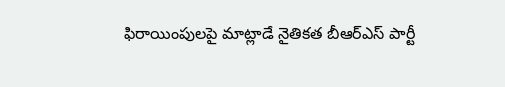ఫిరాయింపులపై మాట్లాడే నైతికత బీఆర్ఎస్ పార్టీ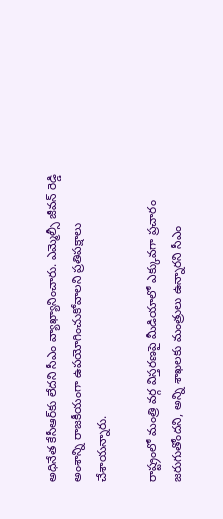అధినేత కేసీఆర్‌కు లేదని సీఎం వ్యాఖ్యానించారు. ఎమ్మెల్సీ జీవన్ రెడ్డి అంశాన్ని రాజకీయంగా ఉపయోగించుకోవాలని ప్రతిపక్షాలు చేశాయన్నారు.

రాష్ట్రంలో మంత్రి వర్గ విస్తరణపై మీడియాలో ఎక్కువగా ప్రచారం జరుగుతోందని, అన్ని శాఖలకు మంత్రులు ఉన్నారని సీఎం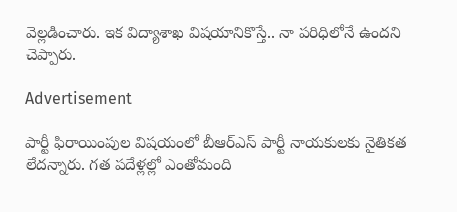వెల్లడించారు. ఇక విద్యాశాఖ విషయానికొస్తే.. నా పరిధిలోనే ఉందని చెప్పారు.

Advertisement

పార్టీ ఫిరాయింపుల విషయంలో బీఆర్ఎస్ పార్టీ నాయకులకు నైతికత లేదన్నారు. గత పదేళ్లల్లో ఎంతోమంది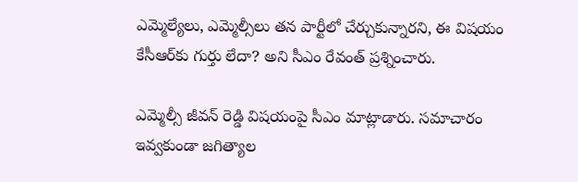ఎమ్మెల్యేలు, ఎమ్మెల్సీలు తన పార్టీలో చేర్చుకున్నారని, ఈ విషయం కేసీఆర్‌కు గుర్తు లేదా? అని సీఎం రేవంత్ ప్రశ్నించారు.

ఎమ్మెల్సీ జీవన్ రెడ్డి విషయంపై సీఎం మాట్లాడారు. సమాచారం ఇవ్వకుండా జగిత్యాల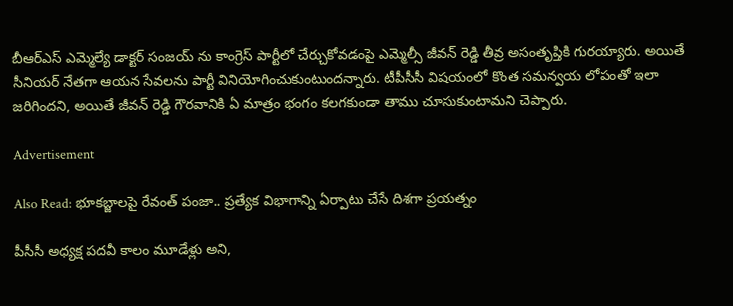బీఆర్ఎస్ ఎమ్మెల్యే డాక్టర్ సంజయ్ ను కాంగ్రెస్ పార్టీలో చేర్చుకోవడంపై ఎమ్మెల్సీ జీవన్ రెడ్డి తీవ్ర అసంతృప్తికి గురయ్యారు. అయితే సీనియర్ నేతగా ఆయన సేవలను పార్టీ వినియోగించుకుంటుందన్నారు. టీపీసీసీ విషయంలో కొంత సమన్వయ లోపంతో ఇలా జరిగిందని, అయితే జీవన్ రెడ్డి గౌరవానికి ఏ మాత్రం భంగం కలగకుండా తాము చూసుకుంటామని చెప్పారు.

Advertisement

Also Read: భూకబ్జాలపై రేవంత్ పంజా.. ప్రత్యేక విభాగాన్ని ఏర్పాటు చేసే దిశగా ప్రయత్నం

పీసీసీ అధ్యక్ష పదవీ కాలం మూడేళ్లు అని,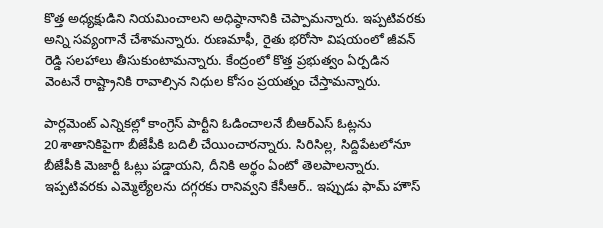కొత్త అధ్యక్షుడిని నియమించాలని అధిష్ఠానానికి చెప్పామన్నారు. ఇప్పటివరకు అన్ని సవ్యంగానే చేశామన్నారు. రుణమాఫీ, రైతు భరోసా విషయంలో జీవన్ రెడ్డి సలహాలు తీసుకుంటామన్నారు. కేంద్రంలో కొత్త ప్రభుత్వం ఏర్పడిన వెంటనే రాష్ట్రానికి రావాల్సిన నిధుల కోసం ప్రయత్నం చేస్తామన్నారు.

పార్లమెంట్ ఎన్నికల్లో కాంగ్రెస్ పార్టీని ఓడించాలనే బీఆర్ఎస్ ఓట్లను 20శాతానికిపైగా బీజేపీకి బదిలీ చేయించారన్నారు. సిరిసిల్ల, సిద్దిపేటలోనూ బీజేపీకి మెజార్టీ ఓట్లు పడ్డాయని, దీనికి అర్థం ఏంటో తెలపాలన్నారు. ఇప్పటివరకు ఎమ్మెల్యేలను దగ్గరకు రానివ్వని కేసీఆర్.. ఇప్పుడు ఫామ్ హౌస్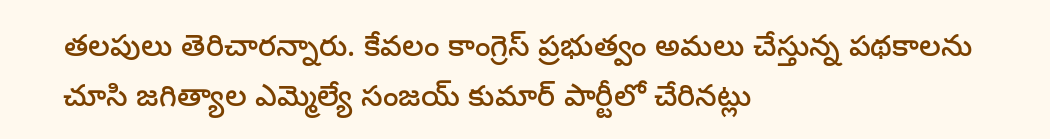తలపులు తెరిచారన్నారు. కేవలం కాంగ్రెస్ ప్రభుత్వం అమలు చేస్తున్న పథకాలను చూసి జగిత్యాల ఎమ్మెల్యే సంజయ్ కుమార్ పార్టీలో చేరినట్లు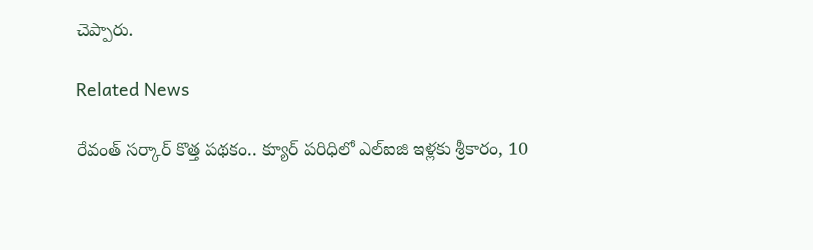చెప్పారు.

Related News

రేవంత్ సర్కార్ కొత్త పథకం.. క్యూర్ పరిధిలో ఎల్ఐజి ఇళ్లకు శ్రీకారం, 10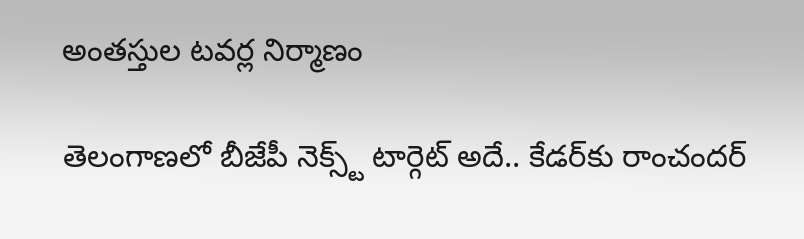అంతస్తుల టవర్ల నిర్మాణం

తెలంగాణలో బీజేపీ నెక్స్ట్ టార్గెట్ అదే.. కేడర్‌కు రాంచందర్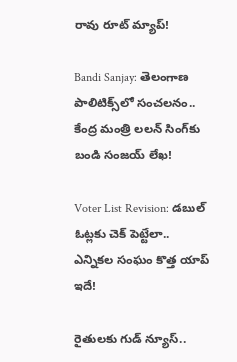రావు రూట్ మ్యాప్!

Bandi Sanjay: తెలంగాణ పాలిటిక్స్‌లో సంచలనం.. కేంద్ర మంత్రి లలన్ సింగ్‌కు బండి సంజయ్ లేఖ!

Voter List Revision: డబుల్ ఓట్లకు చెక్ పెట్టేలా.. ఎన్నికల సంఘం కొత్త యాప్ ఇదే!

రైతులకు గుడ్ న్యూస్..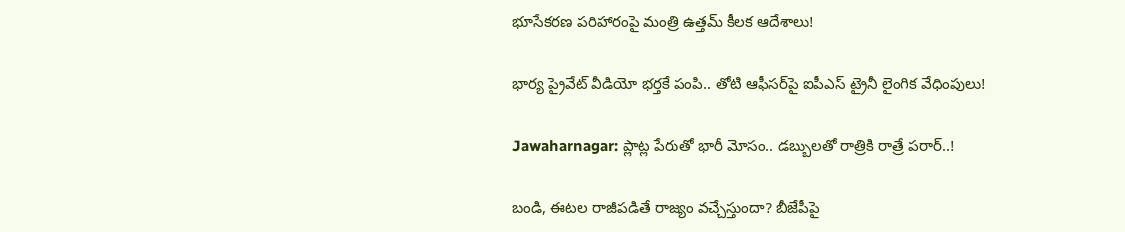భూసేకరణ పరిహారంపై మంత్రి ఉత్తమ్ కీలక ఆదేశాలు!

భార్య ప్రైవేట్ వీడియో భర్తకే పంపి.. తోటి ఆఫీసర్‌పై ఐపీఎస్ ట్రైనీ లైంగిక వేధింపులు!

Jawaharnagar: ప్లాట్ల పేరుతో భారీ మోసం.. డబ్బులతో రాత్రికి రాత్రే పరార్..!

బండి, ఈటల రాజీపడితే రాజ్యం వచ్చేస్తుందా? బీజేపీపై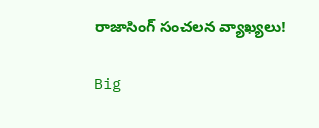రాజాసింగ్ సంచలన వ్యాఖ్యలు!

Big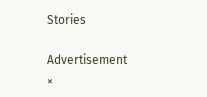Stories

Advertisement
×